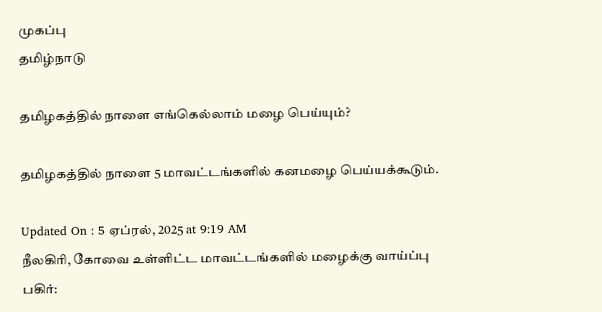முகப்பு
தமிழ்நாடு

தமிழகத்தில் நாளை எங்கெல்லாம் மழை பெய்யும்?

தமிழகத்தில் நாளை 5 மாவட்டங்களில் கனமழை பெய்யக்கூடும்.

Updated On : 5 ஏப்ரல், 2025 at 9:19 AM
நீலகிரி, கோவை உள்ளிட்ட மாவட்டங்களில் மழைக்கு வாய்ப்பு
பகிர்: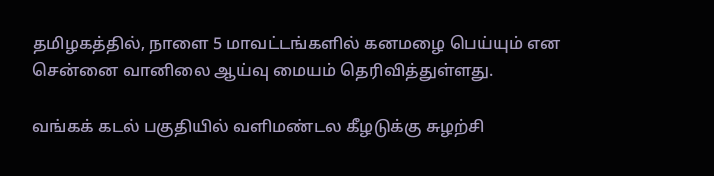தமிழகத்தில், நாளை 5 மாவட்டங்களில் கனமழை பெய்யும் என சென்னை வானிலை ஆய்வு மையம் தெரிவித்துள்ளது.

வங்கக் கடல் பகுதியில் வளிமண்டல கீழடுக்கு சுழற்சி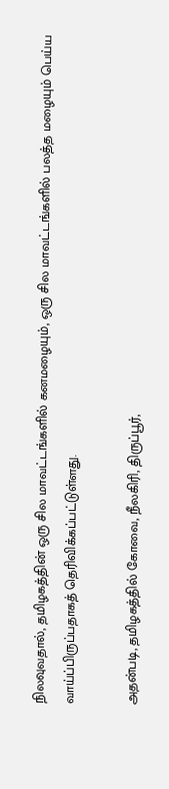நிலவுவதால், தமிழகத்தின் ஒரு சில மாவட்டங்களில் கனமழையும், ஒரு சில மாவட்டங்களில் பலத்த மழையும் பெய்ய வாய்ப்பிருப்பதாகத் தெரிவிக்கப்பட்டுள்ளது.

அதன்படி, தமிழகத்தில் கோவை, நீலகிரி, திருப்பூர்,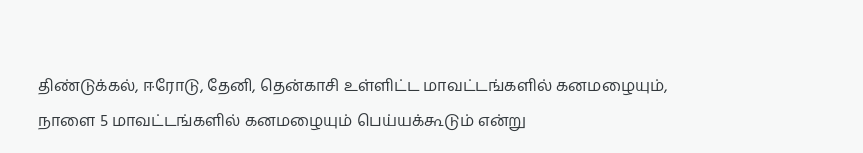திண்டுக்கல், ஈரோடு, தேனி, தென்காசி உள்ளிட்ட மாவட்டங்களில் கனமழையும், நாளை 5 மாவட்டங்களில் கனமழையும் பெய்யக்கூடும் என்று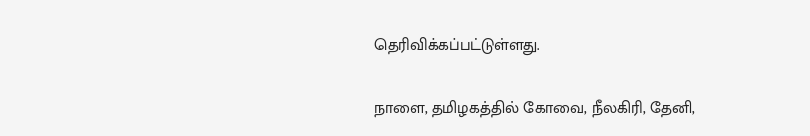தெரிவிக்கப்பட்டுள்ளது.

நாளை, தமிழகத்தில் கோவை, நீலகிரி, தேனி,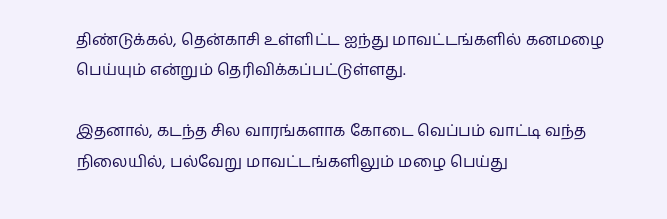திண்டுக்கல், தென்காசி உள்ளிட்ட ஐந்து மாவட்டங்களில் கனமழை பெய்யும் என்றும் தெரிவிக்கப்பட்டுள்ளது.

இதனால், கடந்த சில வாரங்களாக கோடை வெப்பம் வாட்டி வந்த நிலையில், பல்வேறு மாவட்டங்களிலும் மழை பெய்து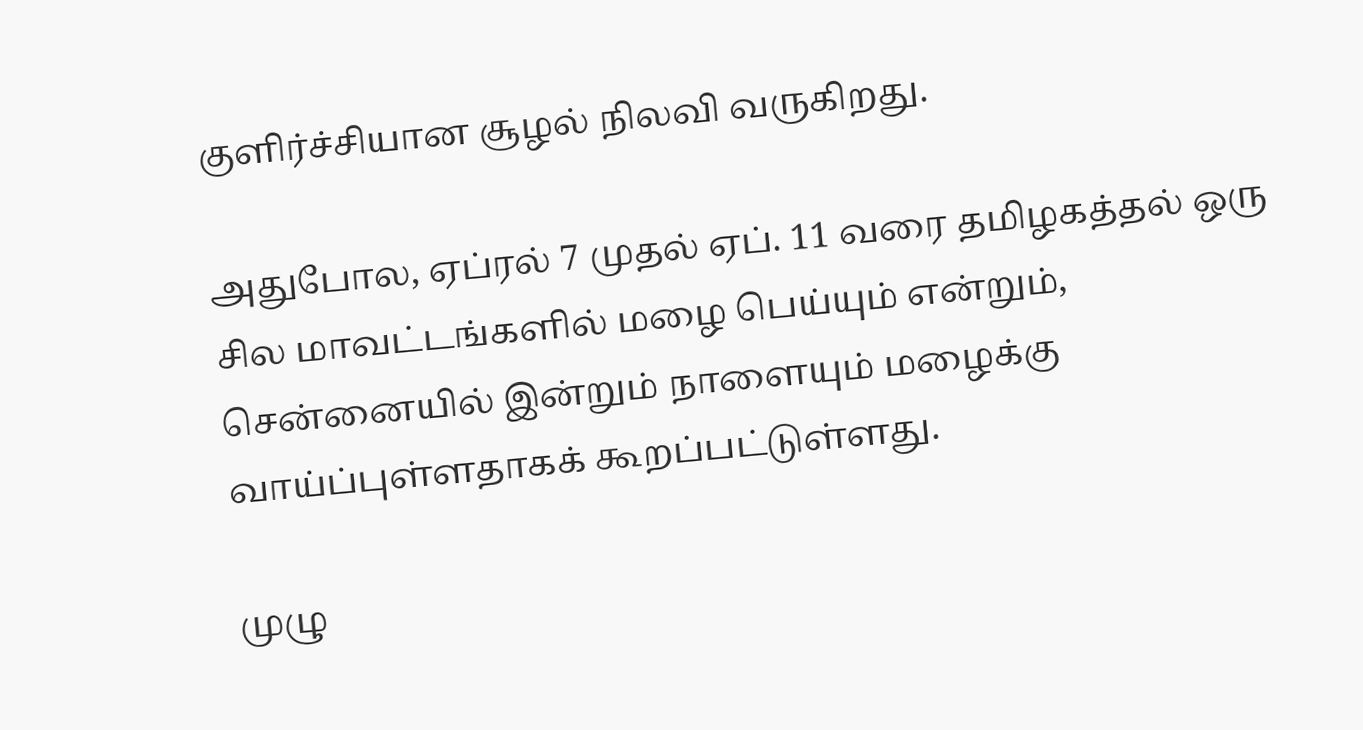குளிர்ச்சியான சூழல் நிலவி வருகிறது.

அதுபோல, ஏப்ரல் 7 முதல் ஏப். 11 வரை தமிழகத்தல் ஒரு சில மாவட்டங்களில் மழை பெய்யும் என்றும், சென்னையில் இன்றும் நாளையும் மழைக்கு வாய்ப்புள்ளதாகக் கூறப்பட்டுள்ளது.

முழு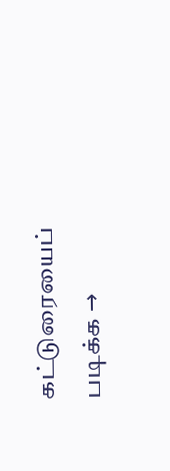கட்டுரையைப் படிக்க →